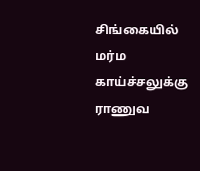சிங்கையில் மர்ம காய்ச்சலுக்கு ராணுவ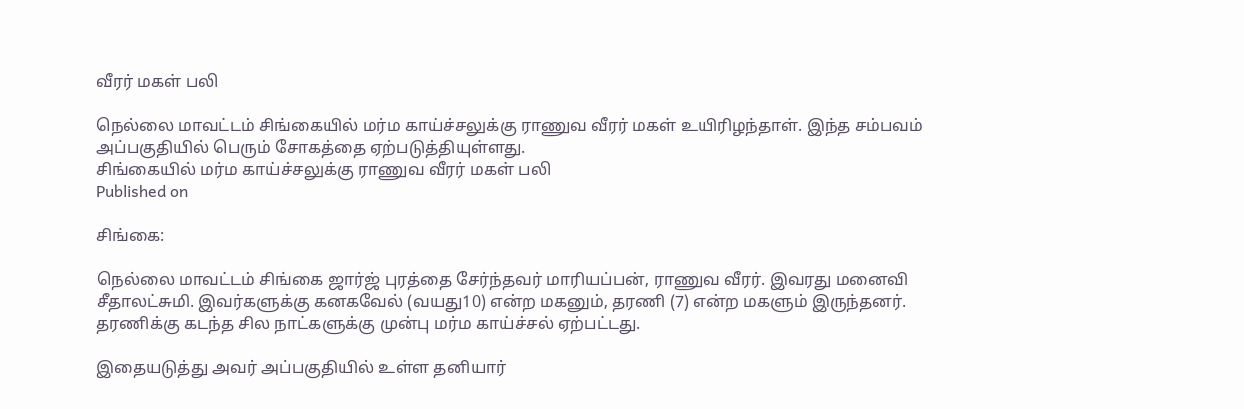வீரர் மகள் பலி

நெல்லை மாவட்டம் சிங்கையில் மர்ம காய்ச்சலுக்கு ராணுவ வீரர் மகள் உயிரிழந்தாள். இந்த சம்பவம் அப்பகுதியில் பெரும் சோகத்தை ஏற்படுத்தியுள்ளது.
சிங்கையில் மர்ம காய்ச்சலுக்கு ராணுவ வீரர் மகள் பலி
Published on

சிங்கை:

நெல்லை மாவட்டம் சிங்கை ஜார்ஜ் புரத்தை சேர்ந்தவர் மாரியப்பன், ராணுவ வீரர். இவரது மனைவி சீதாலட்சுமி. இவர்களுக்கு கனகவேல் (வயது10) என்ற மகனும், தரணி (7) என்ற மகளும் இருந்தனர். தரணிக்கு கடந்த சில நாட்களுக்கு முன்பு மர்ம காய்ச்சல் ஏற்பட்டது.

இதையடுத்து அவர் அப்பகுதியில் உள்ள தனியார்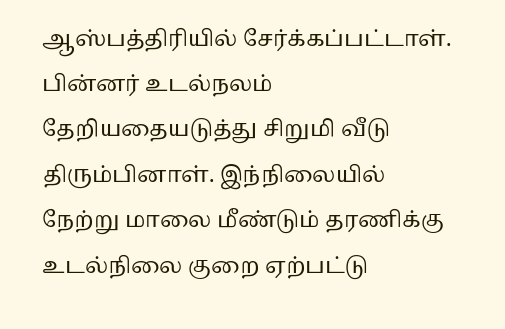ஆஸ்பத்திரியில் சேர்க்கப்பட்டாள். பின்னர் உடல்நலம் தேறியதையடுத்து சிறுமி வீடு திரும்பினாள். இந்நிலையில் நேற்று மாலை மீண்டும் தரணிக்கு உடல்நிலை குறை ஏற்பட்டு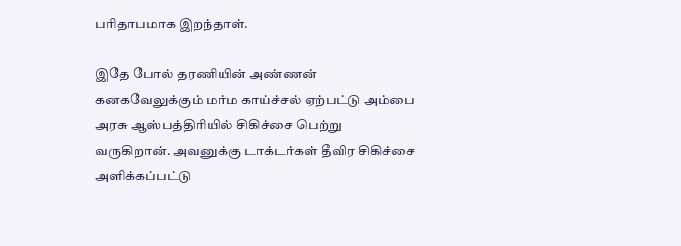பரிதாபமாக இறந்தாள்.

இதே போல் தரணியின் அண்ணன் கனகவேலுக்கும் மர்ம காய்ச்சல் ஏற்பட்டு அம்பை அரசு ஆஸ்பத்திரியில் சிகிச்சை பெற்று வருகிறான். அவனுக்கு டாக்டர்கள் தீவிர சிகிச்சை அளிக்கப்பட்டு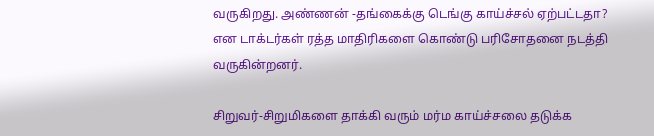வருகிறது. அண்ணன் -தங்கைக்கு டெங்கு காய்ச்சல் ஏற்பட்டதா? என டாக்டர்கள் ரத்த மாதிரிகளை கொண்டு பரிசோதனை நடத்தி வருகின்றனர்.

சிறுவர்-சிறுமிகளை தாக்கி வரும் மர்ம காய்ச்சலை தடுக்க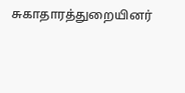சுகாதாரத்துறையினர்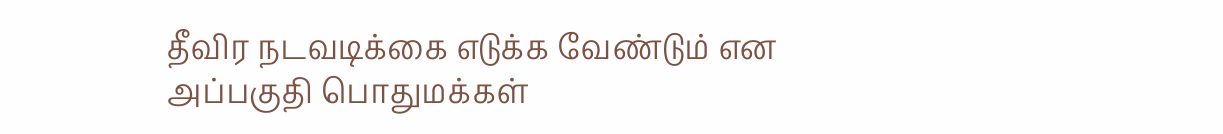தீவிர நடவடிக்கை எடுக்க வேண்டும் என அப்பகுதி பொதுமக்கள்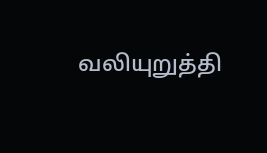வலியுறுத்தி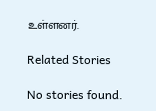உள்ளனர்.

Related Stories

No stories found.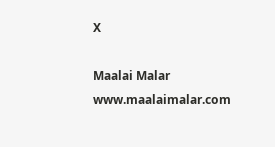X

Maalai Malar
www.maalaimalar.com